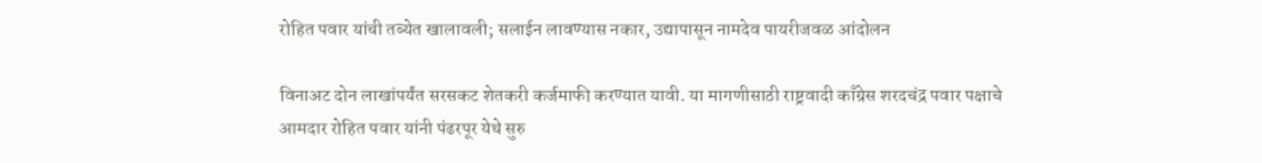रोहित पवार यांची तब्येत खालावली; सलाईन लावण्यास नकार, उद्यापासून नामदेव पायरीजवळ आंदोलन

विनाअट दोन लाखांपर्यंत सरसकट शेतकरी कर्जमाफी करण्यात यावी. या मागणीसाठी राष्ट्रवादी काँग्रेस शरदचंद्र पवार पक्षाचे आमदार रोहित पवार यांनी पंढरपूर येथे सुरु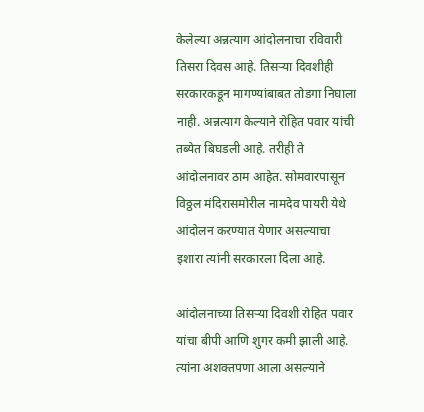केलेल्या अन्नत्याग आंदोलनाचा रविवारी तिसरा दिवस आहे. तिसऱ्या दिवशीही सरकारकडून मागण्यांबाबत तोडगा निघाला नाही. अन्नत्याग केल्याने रोहित पवार यांची तब्येत बिघडली आहे. तरीही ते आंदोलनावर ठाम आहेत. सोमवारपासून विठ्ठल मंदिरासमोरील नामदेव पायरी येथे आंदोलन करण्यात येणार असल्याचा इशारा त्यांनी सरकारला दिला आहे.

आंदोलनाच्या तिसऱ्या दिवशी रोहित पवार यांचा बीपी आणि शुगर कमी झाली आहे. त्यांना अशक्तपणा आला असल्याने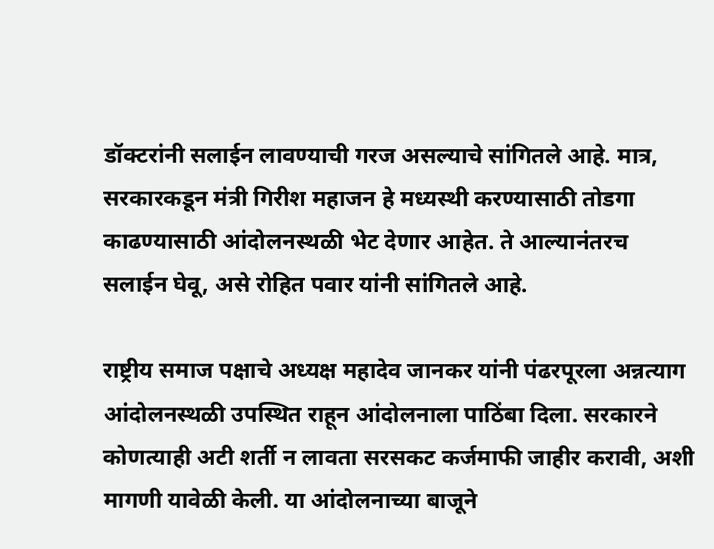डॉक्टरांनी सलाईन लावण्याची गरज असल्याचे सांगितले आहे. मात्र, सरकारकडून मंत्री गिरीश महाजन हे मध्यस्थी करण्यासाठी तोडगा काढण्यासाठी आंदोलनस्थळी भेट देणार आहेत. ते आल्यानंतरच सलाईन घेवू, असे रोहित पवार यांनी सांगितले आहे.

राष्ट्रीय समाज पक्षाचे अध्यक्ष महादेव जानकर यांनी पंढरपूरला अन्नत्याग आंदोलनस्थळी उपस्थित राहून आंदोलनाला पाठिंबा दिला. सरकारने कोणत्याही अटी शर्ती न लावता सरसकट कर्जमाफी जाहीर करावी, अशी मागणी यावेळी केली. या आंदोलनाच्या बाजूने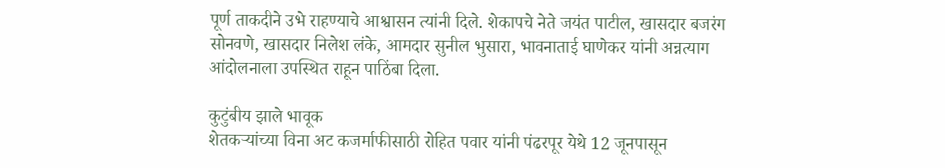पूर्ण ताकदीने उभे राहण्याचे आश्वासन त्यांनी दिले. शेकापचे नेते जयंत पाटील, खासदार बजरंग सोनवणे, खासदार निलेश लंके, आमदार सुनील भुसारा, भावनाताई घाणेकर यांनी अन्नत्याग आंदोलनाला उपस्थित राहून पाठिंबा दिला.

कुटुंबीय झाले भावूक
शेतकऱ्यांच्या विना अट कजर्माफीसाठी रोहित पवार यांनी पंढरपूर येथे 12 जूनपासून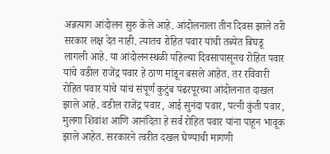अन्नत्याग आंदोलन सुरु केले आहे. आंदोलनाला तीन दिवस झाले तरी सरकार लक्ष देत नाही. त्यातच रोहित पवार यांची तब्येत बिघडू लागली आहे. या आंदोलनस्थळी पहिल्या दिवसापासूनच रोहित पवार यांचे वडील राजेंद्र पवार हे ठाण मांडून बसले आहेत. तर रविवारी रोहित पवार यांचे यांचं संपूर्ण कुटुंब पंढरपूरच्या आंदोलनात दाखल झाले आहे. वडील राजेंद्र पवार, आई सुनंदा पवार, पत्नी कुंती पवार, मुलगा शिवांश आणि आनंदिता हे सर्व रोहित पवार यांना पाहून भावूक झाले आहेत. सरकारने त्वरीत दखल घेण्याची मागणी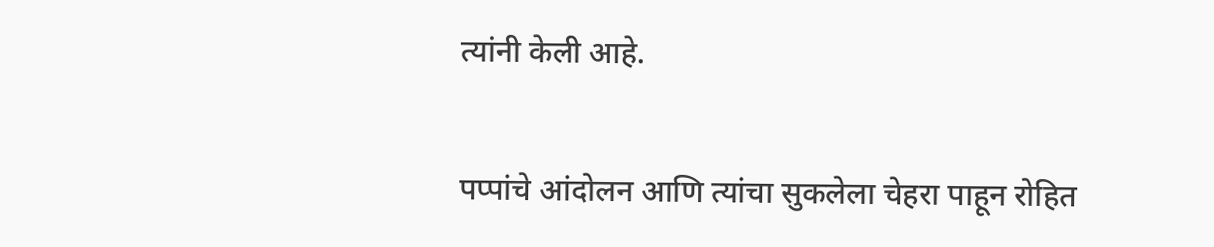त्यांनी केली आहे.

पप्पांचे आंदोलन आणि त्यांचा सुकलेला चेहरा पाहून रोहित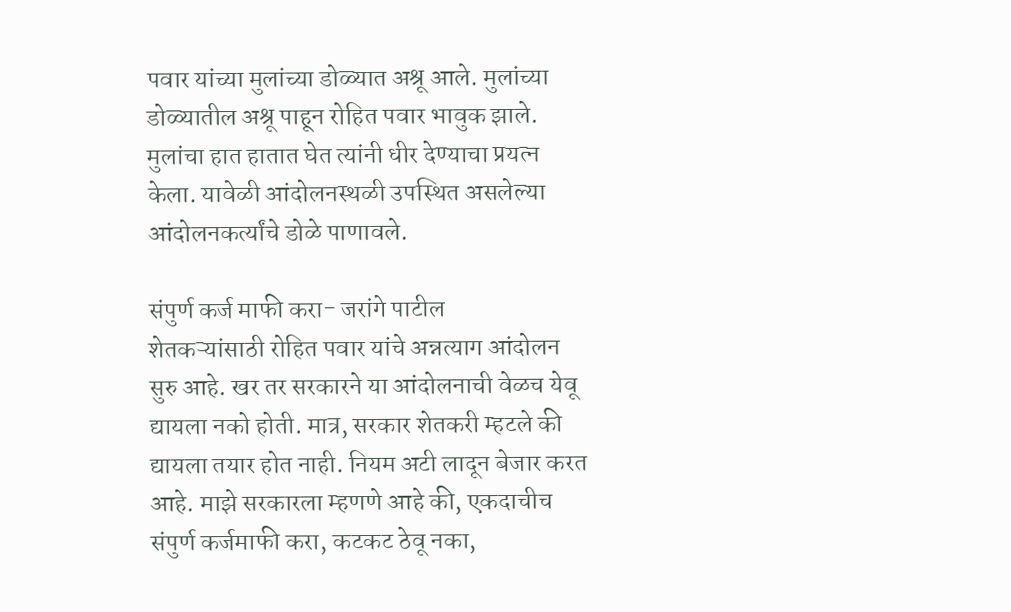पवार यांच्या मुलांच्या डोळ्यात अश्रू आले. मुलांच्या डोळ्यातील अश्रू पाहून रोहित पवार भावुक झाले. मुलांचा हात हातात घेत त्यांनी धीर देण्याचा प्रयत्न केला. यावेळी आंदोलनस्थळी उपस्थित असलेल्या आंदोलनकर्त्यांचे डोळे पाणावले.

संपुर्ण कर्ज माफी करा- जरांगे पाटील
शेतकऱ्यांसाठी रोहित पवार यांचे अन्नत्याग आंदोलन सुरु आहे. खर तर सरकारने या आंदोलनाची वेळच येवू द्यायला नको होती. मात्र, सरकार शेतकरी म्हटले की द्यायला तयार होत नाही. नियम अटी लादून बेजार करत आहे. माझे सरकारला म्हणणे आहे की, एकदाचीच संपुर्ण कर्जमाफी करा, कटकट ठेवू नका,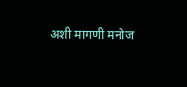अशी मागणी मनोज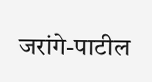जरांगे-पाटील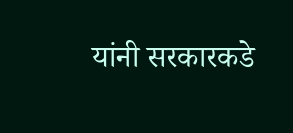यांनी सरकारकडे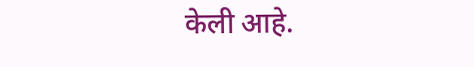केली आहे.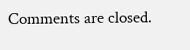Comments are closed.